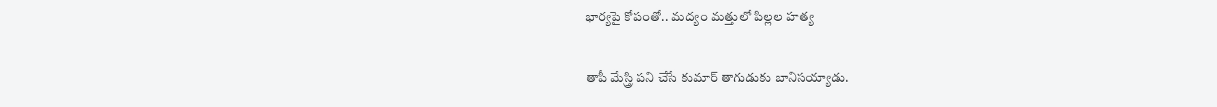భార్యపై కోపంతో.. మద్యం మత్తులో పిల్లల హత్య

తాపీ మేస్త్రి పని చేసే కుమార్‌ తాగుడుకు బానిసయ్యాడు.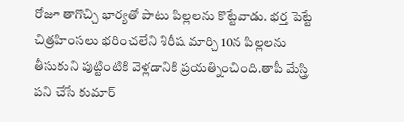రోజూ తాగొచ్చి భార్యతో పాటు పిల్లలను కొట్టేవాడు. భర్త పెట్టే చిత్రహింసలు భరించలేని శిరీష మార్చి 10న పిల్లలను తీసుకుని పుట్టింటికి వెళ్లడానికి ప్రయత్నించింది.తాపీ మేస్త్రి పని చేసే కుమార్‌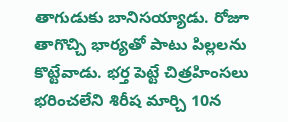తాగుడుకు బానిసయ్యాడు. రోజూ తాగొచ్చి భార్యతో పాటు పిల్లలను కొట్టేవాడు. భర్త పెట్టే చిత్రహింసలు భరించలేని శిరీష మార్చి 10న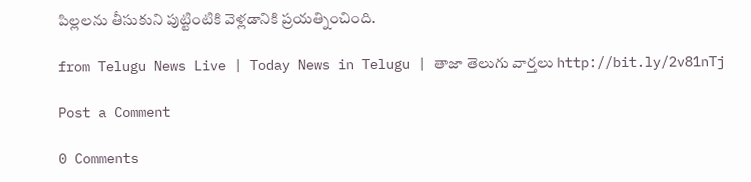పిల్లలను తీసుకుని పుట్టింటికి వెళ్లడానికి ప్రయత్నించింది.

from Telugu News Live | Today News in Telugu | తాజా తెలుగు వార్తలు http://bit.ly/2v81nTj

Post a Comment

0 Comments